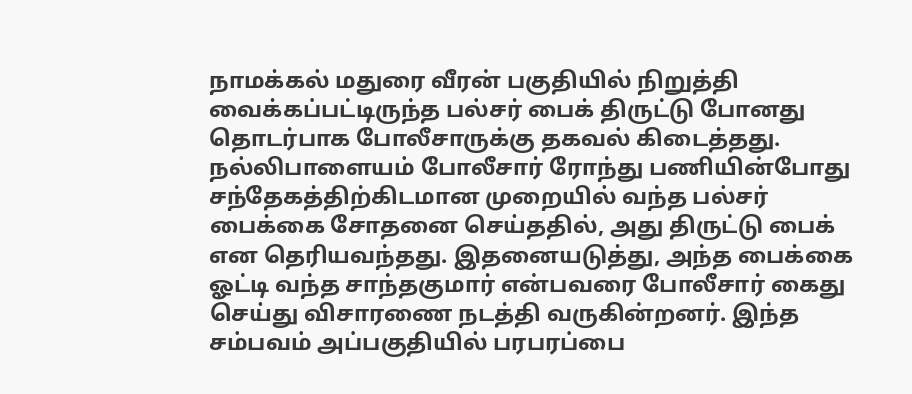நாமக்கல் மதுரை வீரன் பகுதியில் நிறுத்தி வைக்கப்பட்டிருந்த பல்சர் பைக் திருட்டு போனது தொடர்பாக போலீசாருக்கு தகவல் கிடைத்தது. நல்லிபாளையம் போலீசார் ரோந்து பணியின்போது சந்தேகத்திற்கிடமான முறையில் வந்த பல்சர் பைக்கை சோதனை செய்ததில், அது திருட்டு பைக் என தெரியவந்தது. இதனையடுத்து, அந்த பைக்கை ஓட்டி வந்த சாந்தகுமார் என்பவரை போலீசார் கைது செய்து விசாரணை நடத்தி வருகின்றனர். இந்த சம்பவம் அப்பகுதியில் பரபரப்பை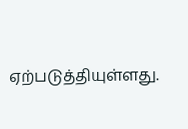ஏற்படுத்தியுள்ளது.